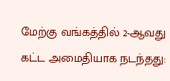மேற்கு வங்கத்தில் 2-ஆவது கட்ட அமைதியாக நடந்தது: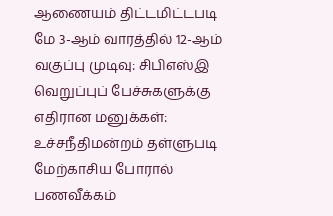ஆணையம் திட்டமிட்டபடி மே 3-ஆம் வாரத்தில் 12-ஆம் வகுப்பு முடிவு: சிபிஎஸ்இ வெறுப்புப் பேச்சுகளுக்கு எதிரான மனுக்கள்: உச்சநீதிமன்றம் தள்ளுபடி மேற்காசிய போரால் பணவீக்கம்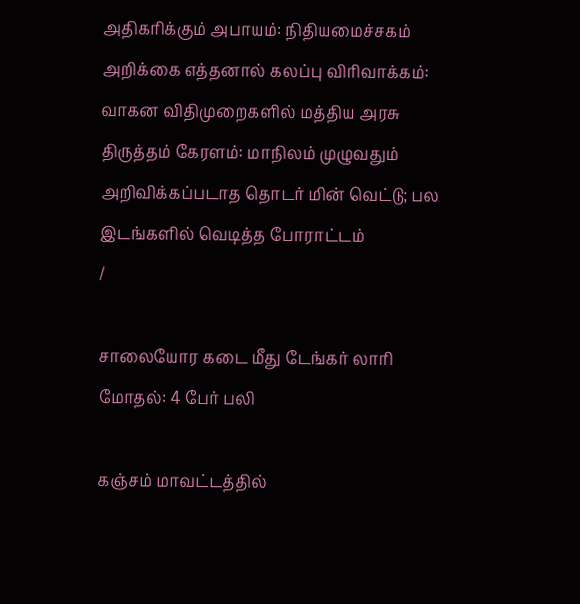அதிகரிக்கும் அபாயம்: நிதியமைச்சகம் அறிக்கை எத்தனால் கலப்பு விரிவாக்கம்: வாகன விதிமுறைகளில் மத்திய அரசு திருத்தம் கேரளம்: மாநிலம் முழுவதும் அறிவிக்கப்படாத தொடர் மின் வெட்டு; பல இடங்களில் வெடித்த போராட்டம்
/

சாலையோர கடை மீது டேங்கர் லாரி மோதல்: 4 பேர் பலி

கஞ்சம் மாவட்டத்தில்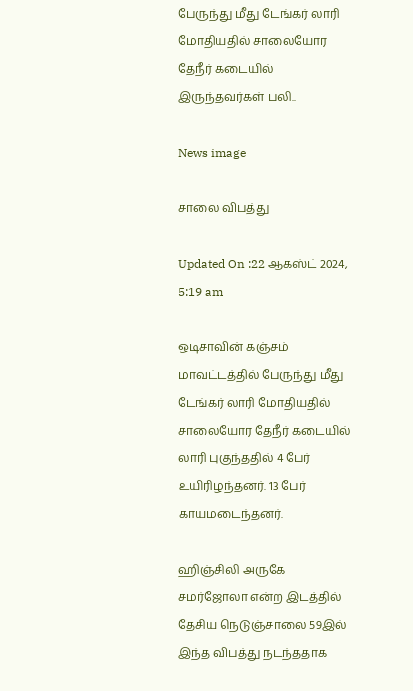பேருந்து மீது டேங்கர் லாரி மோதியதில் சாலையோர தேநீர் கடையில் இருந்தவர்கள் பலி..

News image

சாலை விபத்து

Updated On :22 ஆகஸ்ட் 2024, 5:19 am

ஒடிசாவின் கஞ்சம் மாவட்டத்தில் பேருந்து மீது டேங்கர் லாரி மோதியதில் சாலையோர தேநீர் கடையில் லாரி புகுந்ததில் 4 பேர் உயிரிழந்தனர். 13 பேர் காயமடைந்தனர்.

ஹிஞ்சிலி அருகே சமர்ஜோலா என்ற இடத்தில் தேசிய நெடுஞ்சாலை 59இல் இந்த விபத்து நடந்ததாக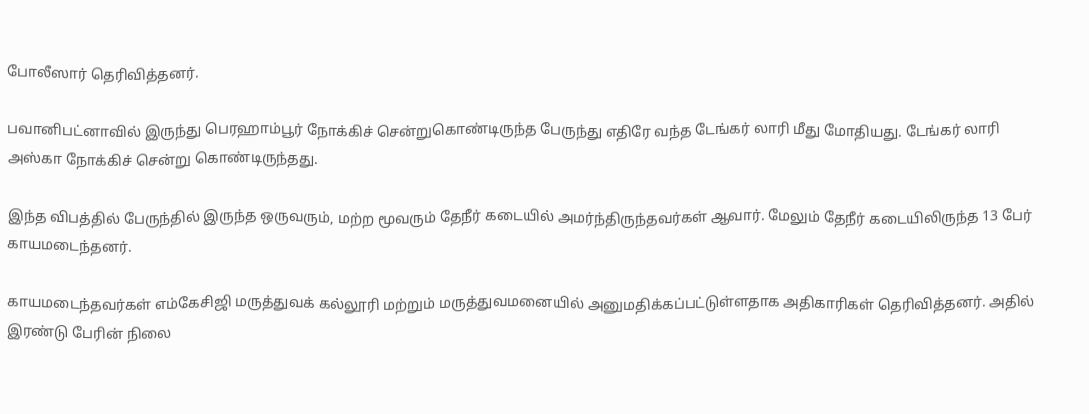போலீஸார் தெரிவித்தனர்.

பவானிபட்னாவில் இருந்து பெரஹாம்பூர் நோக்கிச் சென்றுகொண்டிருந்த பேருந்து எதிரே வந்த டேங்கர் லாரி மீது மோதியது. டேங்கர் லாரி அஸ்கா நோக்கிச் சென்று கொண்டிருந்தது.

இந்த விபத்தில் பேருந்தில் இருந்த ஒருவரும், மற்ற மூவரும் தேநீர் கடையில் அமர்ந்திருந்தவர்கள் ஆவார். மேலும் தேநீர் கடையிலிருந்த 13 பேர் காயமடைந்தனர்.

காயமடைந்தவர்கள் எம்கேசிஜி மருத்துவக் கல்லூரி மற்றும் மருத்துவமனையில் அனுமதிக்கப்பட்டுள்ளதாக அதிகாரிகள் தெரிவித்தனர். அதில் இரண்டு பேரின் நிலை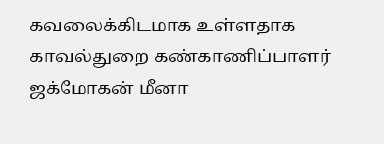கவலைக்கிடமாக உள்ளதாக காவல்துறை கண்காணிப்பாளர் ஜக்மோகன் மீனா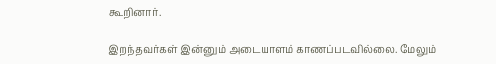கூறினார்.

இறந்தவர்கள் இன்னும் அடையாளம் காணப்படவில்லை. மேலும்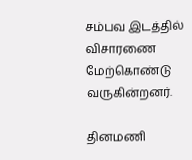சம்பவ இடத்தில் விசாரணை மேற்கொண்டு வருகின்றனர்.

தினமணி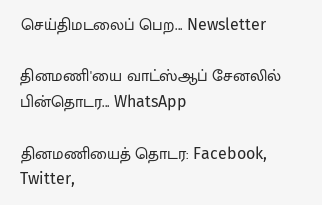செய்திமடலைப் பெற... Newsletter

தினமணி'யை வாட்ஸ்ஆப் சேனலில் பின்தொடர... WhatsApp

தினமணியைத் தொடர: Facebook, Twitter,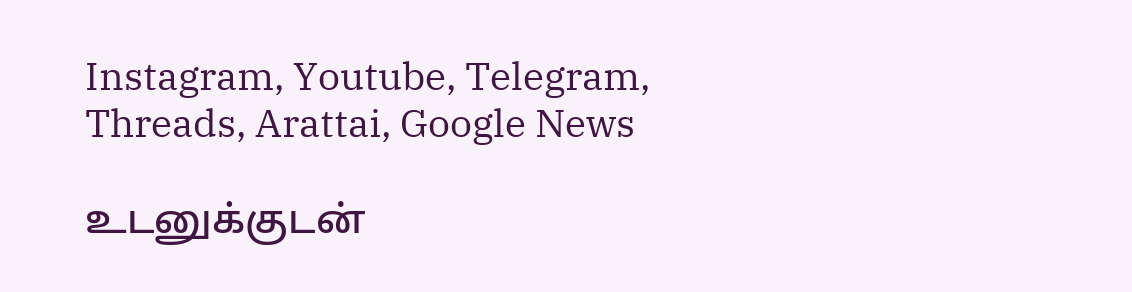Instagram, Youtube, Telegram, Threads, Arattai, Google News

உடனுக்குடன்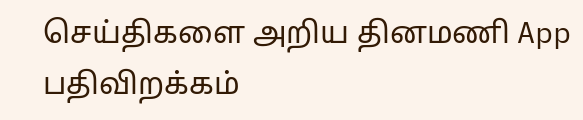செய்திகளை அறிய தினமணி App பதிவிறக்கம்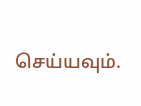செய்யவும்.